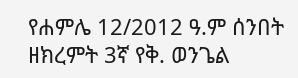የሐምሌ 12/2012 ዓ.ም ሰንበት ዘክረምት 3ኛ የቅ. ወንጌል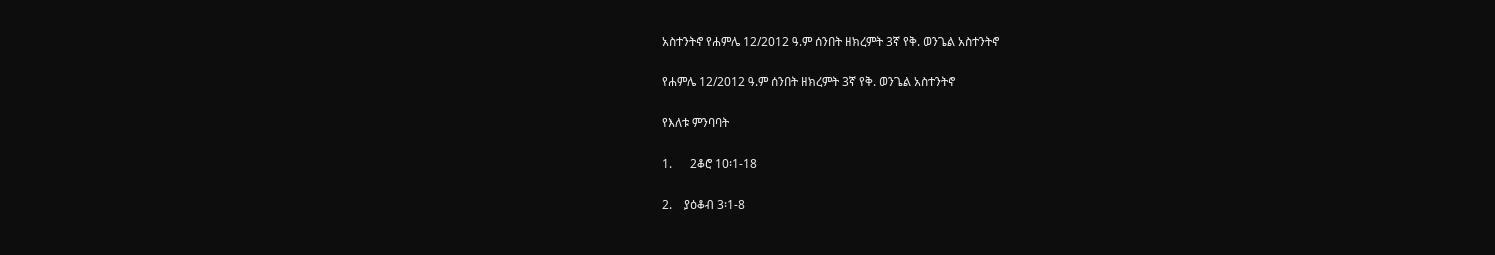አስተንትኖ የሐምሌ 12/2012 ዓ.ም ሰንበት ዘክረምት 3ኛ የቅ. ወንጌል አስተንትኖ

የሐምሌ 12/2012 ዓ.ም ሰንበት ዘክረምት 3ኛ የቅ. ወንጌል አስተንትኖ

የእለቱ ምንባባት

1.      2ቆሮ 10፡1-18

2.    ያዕቆብ 3፡1-8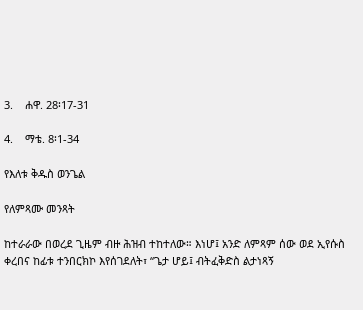3.    ሐዋ. 28፡17-31

4.    ማቴ. 8፡1-34

የእለቱ ቅዱስ ወንጌል

የለምጻሙ መንጻት

ከተራራው በወረደ ጊዜም ብዙ ሕዝብ ተከተለው። እነሆ፤ አንድ ለምጻም ሰው ወደ ኢየሱስ ቀረበና ከፊቱ ተንበርክኮ እየሰገደለት፣ “ጌታ ሆይ፤ ብትፈቅድስ ልታነጻኝ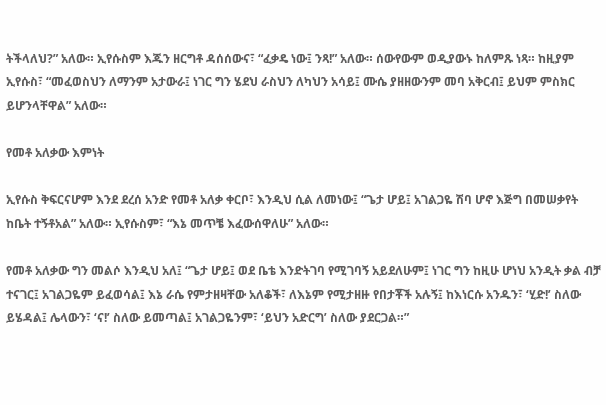ትችላለህ?” አለው። ኢየሱስም እጁን ዘርግቶ ዳሰሰውና፣ “ፈቃዴ ነው፤ ንጻ!” አለው። ሰውየውም ወዲያውኑ ከለምጹ ነጻ። ከዚያም ኢየሱስ፣ “መፈወስህን ለማንም አታውራ፤ ነገር ግን ሄደህ ራስህን ለካህን አሳይ፤ ሙሴ ያዘዘውንም መባ አቅርብ፤ ይህም ምስክር ይሆንላቸዋል” አለው።

የመቶ አለቃው እምነት

ኢየሱስ ቅፍርናሆም እንደ ደረሰ አንድ የመቶ አለቃ ቀርቦ፣ እንዲህ ሲል ለመነው፤ “ጌታ ሆይ፤ አገልጋዬ ሽባ ሆኖ እጅግ በመሠቃየት ከቤት ተኝቶአል” አለው። ኢየሱስም፣ “እኔ መጥቼ እፈውሰዋለሁ” አለው።

የመቶ አለቃው ግን መልሶ እንዲህ አለ፤ “ጌታ ሆይ፤ ወደ ቤቴ እንድትገባ የሚገባኝ አይደለሁም፤ ነገር ግን ከዚሁ ሆነህ አንዲት ቃል ብቻ ተናገር፤ አገልጋዬም ይፈወሳል፤ እኔ ራሴ የምታዘዛቸው አለቆች፣ ለእኔም የሚታዘዙ የበታቾች አሉኝ፤ ከእነርሱ አንዱን፣ ‘ሂድ!’ ስለው ይሄዳል፤ ሌላውን፣ ‘ና!’ ስለው ይመጣል፤ አገልጋዬንም፣ ‘ይህን አድርግ’ ስለው ያደርጋል።”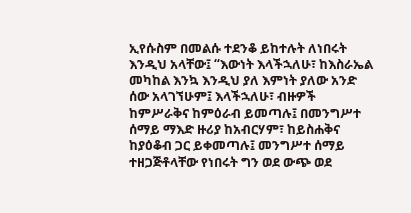ኢየሱስም በመልሱ ተደንቆ ይከተሉት ለነበሩት እንዲህ አላቸው፤ “እውነት እላችኋለሁ፣ ከእስራኤል መካከል እንኳ እንዲህ ያለ እምነት ያለው አንድ ሰው አላገኘሁም፤ እላችኋለሁ፣ ብዙዎች ከምሥራቅና ከምዕራብ ይመጣሉ፤ በመንግሥተ ሰማይ ማእድ ዙሪያ ከአብርሃም፣ ከይስሐቅና ከያዕቆብ ጋር ይቀመጣሉ፤ መንግሥተ ሰማይ ተዘጋጅቶላቸው የነበሩት ግን ወደ ውጭ ወደ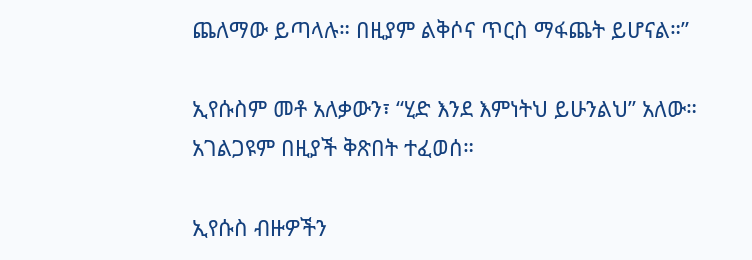ጨለማው ይጣላሉ። በዚያም ልቅሶና ጥርስ ማፋጨት ይሆናል።”

ኢየሱስም መቶ አለቃውን፣ “ሂድ እንደ እምነትህ ይሁንልህ” አለው። አገልጋዩም በዚያች ቅጽበት ተፈወሰ።

ኢየሱስ ብዙዎችን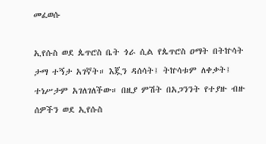መፈወሱ

ኢየሱስ ወደ ጴጥሮስ ቤት ጎራ ሲል የጴጥሮስ ዐማት በትኵሳት ታማ ተኝታ አገኛት። እጇን ዳሰሳት፤ ትኵሳቱም ለቀቃት፤ ተነሥታም አገለገለችው። በዚያ ምሽት በአጋንንት የተያዙ ብዙ ሰዎችን ወደ ኢየሱስ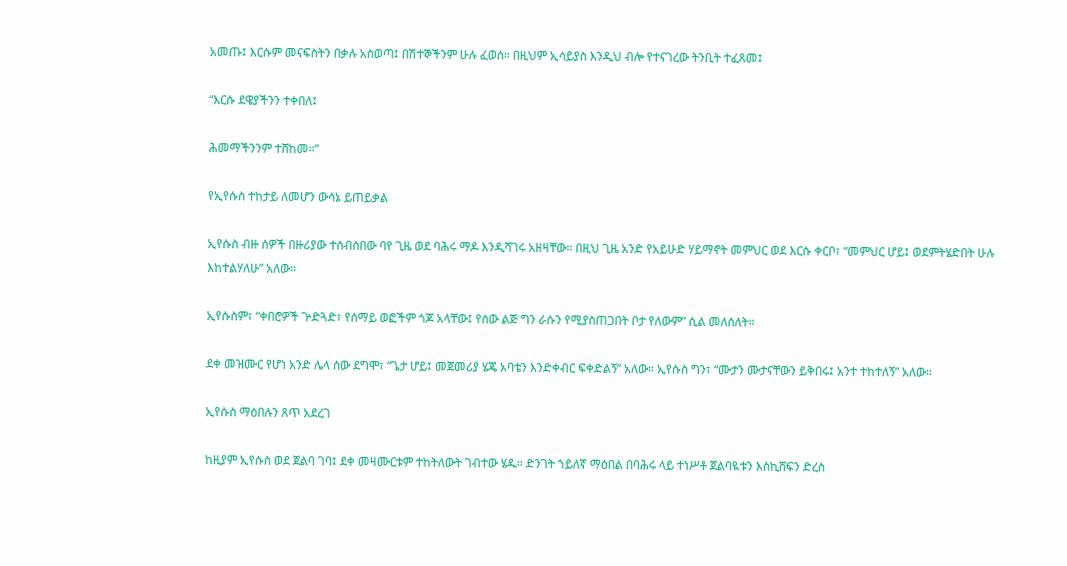አመጡ፤ እርሱም መናፍስትን በቃሉ አስወጣ፤ በሽተኞችንም ሁሉ ፈወሰ። በዚህም ኢሳይያስ እንዲህ ብሎ የተናገረው ትንቢት ተፈጸመ፤

“እርሱ ደዌያችንን ተቀበለ፤

ሕመማችንንም ተሸከመ።”

የኢየሱስ ተከታይ ለመሆን ውሳኔ ይጠይቃል

ኢየሱስ ብዙ ሰዎች በዙሪያው ተሰብስበው ባየ ጊዜ ወደ ባሕሩ ማዶ እንዲሻገሩ አዘዛቸው። በዚህ ጊዜ አንድ የአይሁድ ሃይማኖት መምህር ወደ እርሱ ቀርቦ፣ “መምህር ሆይ፤ ወደምትሄድበት ሁሉ እከተልሃለሁ” አለው።

ኢየሱስም፣ “ቀበሮዎች ጕድጓድ፣ የሰማይ ወፎችም ጎጆ አላቸው፤ የሰው ልጅ ግን ራሱን የሚያስጠጋበት ቦታ የለውም” ሲል መለሰለት።

ደቀ መዝሙር የሆነ አንድ ሌላ ሰው ደግሞ፣ “ጌታ ሆይ፤ መጀመሪያ ሄጄ አባቴን እንድቀብር ፍቀድልኝ” አለው። ኢየሱስ ግን፣ “ሙታን ሙታናቸውን ይቅበሩ፤ አንተ ተከተለኝ” አለው።

ኢየሱስ ማዕበሉን ጸጥ አደረገ

ከዚያም ኢየሱስ ወደ ጀልባ ገባ፤ ደቀ መዛሙርቱም ተከትለውት ገብተው ሄዱ። ድንገት ኀይለኛ ማዕበል በባሕሩ ላይ ተነሥቶ ጀልባዪቱን እስኪሸፍን ድረስ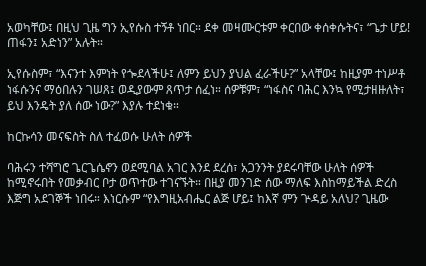አወካቸው፤ በዚህ ጊዜ ግን ኢየሱስ ተኝቶ ነበር። ደቀ መዛሙርቱም ቀርበው ቀሰቀሱትና፣ “ጌታ ሆይ! ጠፋን፤ አድነን” አሉት።

ኢየሱስም፣ “እናንተ እምነት የጐደላችሁ፤ ለምን ይህን ያህል ፈራችሁ?” አላቸው፤ ከዚያም ተነሥቶ ነፋሱንና ማዕበሉን ገሠጸ፤ ወዲያውም ጸጥታ ሰፈነ። ሰዎቹም፣ “ነፋስና ባሕር እንኳ የሚታዘዙለት፣ ይህ እንዴት ያለ ሰው ነው?” እያሉ ተደነቁ።

ከርኩሳን መናፍስት ስለ ተፈወሱ ሁለት ሰዎች

ባሕሩን ተሻግሮ ጌርጌሴኖን ወደሚባል አገር እንደ ደረሰ፣ አጋንንት ያደሩባቸው ሁለት ሰዎች ከሚኖሩበት የመቃብር ቦታ ወጥተው ተገናኙት። በዚያ መንገድ ሰው ማለፍ እስከማይችል ድረስ እጅግ አደገኞች ነበሩ። እነርሱም “የእግዚአብሔር ልጅ ሆይ፤ ከእኛ ምን ጕዳይ አለህ? ጊዜው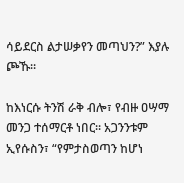ሳይደርስ ልታሠቃየን መጣህን?” እያሉ ጮኹ።

ከእነርሱ ትንሽ ራቅ ብሎ፣ የብዙ ዐሣማ መንጋ ተሰማርቶ ነበር። አጋንንቱም ኢየሱስን፣ “የምታስወጣን ከሆነ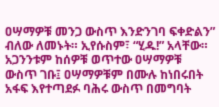ዐሣማዎቹ መንጋ ውስጥ እንድንገባ ፍቀድልን” ብለው ለመኑት። ኢየሱስም፣ “ሂዱ!” አላቸው። አጋንንቱም ከሰዎቹ ወጥተው ዐሣማዎቹ ውስጥ ገቡ፤ ዐሣማዎቹም በሙሉ ከነበሩበት አፋፍ እየተጣደፉ ባሕሩ ውስጥ በመግባት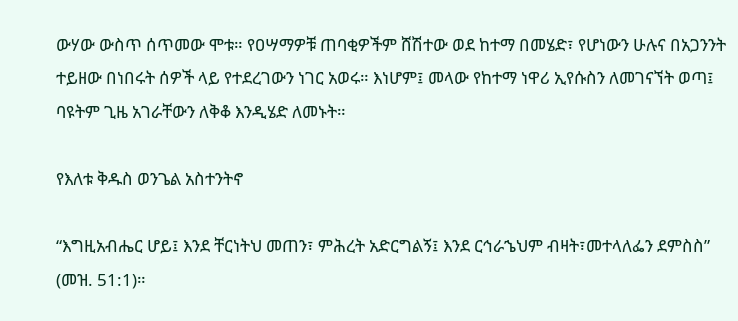ውሃው ውስጥ ሰጥመው ሞቱ። የዐሣማዎቹ ጠባቂዎችም ሸሽተው ወደ ከተማ በመሄድ፣ የሆነውን ሁሉና በአጋንንት ተይዘው በነበሩት ሰዎች ላይ የተደረገውን ነገር አወሩ። እነሆም፤ መላው የከተማ ነዋሪ ኢየሱስን ለመገናኘት ወጣ፤ ባዩትም ጊዜ አገራቸውን ለቅቆ እንዲሄድ ለመኑት።

የእለቱ ቅዱስ ወንጌል አስተንትኖ

“እግዚአብሔር ሆይ፤ እንደ ቸርነትህ መጠን፣ ምሕረት አድርግልኝ፤ እንደ ርኅራኄህም ብዛት፣መተላለፌን ደምስስ” (መዝ. 51:1)።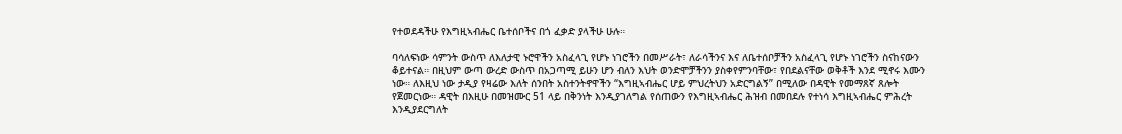የተወደዳችሁ የእግዚኣብሔር ቤተሰቦችና በጎ ፈቃድ ያላችሁ ሁሉ።

ባሳለፍነው ሳምንት ውስጥ ለእለታዊ ኑሮዋችን አስፈላጊ የሆኑ ነገሮችን በመሥራት፣ ለራሳችንና እና ለቤተሰቦቻችን አስፈላጊ የሆኑ ነገሮችን ስናከናውን ቆይተናል። በዚህም ውጣ ውረድ ውስጥ በአጋጣሚ ይሁን ሆን ብለን እህት ወንድሞቻችንን ያስቀየምንባቸው፣ የበደልናቸው ወቅቶች እንደ ሚኖሩ እሙን ነው። ለእዚህ ነው ታዲያ የዛሬው እለት ሰንበት አስተንትኖዋችን “እግዚኣብሔር ሆይ ምህረትህን አድርግልኝ” በሚለው በዳዊት የመማጸኛ ጸሎት የጀመርነው። ዳዊት በእዚሁ በመዝሙር 51 ላይ በቅንነት እንዲያገለግል የሰጠውን የእግዚኣብሔር ሕዝብ በመበደሉ የተነሳ እግዚኣብሔር ምሕረት እንዲያደርግለት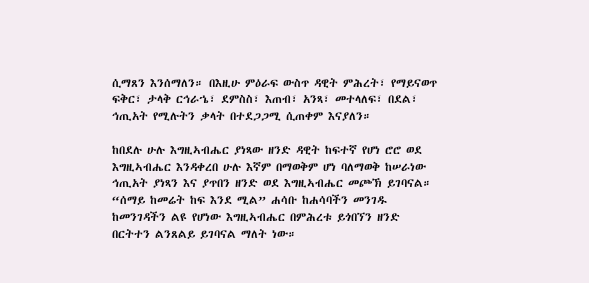ሲማጸን እንሰማለን። በእዚሁ ምዕራፍ ውስጥ ዳዊት ምሕረት፣ የማይናወጥ ፍቅር፣ ታላቅ ርኅራኄ፣ ደምስስ፣ እጠብ፣ አንጻ፣ መተላለፍ፣ በደል፣ ኅጢአት የሚሉትን ቃላት በተደጋጋሚ ሲጠቀም እናያለን።

ከበደሉ ሁሉ እግዚኣብሔር ያነጻው ዘንድ ዳዊት ከፍተኛ የሆነ ሮሮ ወደ እግዚኣብሔር እንዳቀረበ ሁሉ እኛም በማወቅም ሆነ ባለማወቅ ከሠራነው ኅጢአት ያነጻን እና ያጥበን ዘንድ ወደ እግዚኣብሔር መጮኽ ይገባናል። “ሰማይ ከመሬት ከፍ እንደ ሚል” ሐሳቡ ከሐሳባችን መንገዱ ከመንገዳችን ልዩ የሆነው እግዚኣብሔር በምሕረቱ ይጎበኘን ዘንድ በርትተን ልንጸልይ ይገባናል ማለት ነው።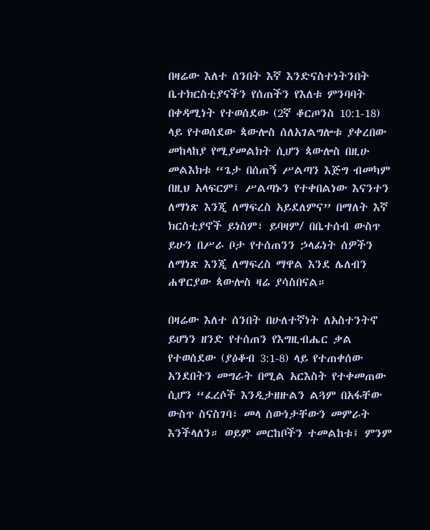በዛሬው እለተ ሰንበት እኛ እንድናስተነትንበት ቤተክርስቲያናችን የሰጠችን የእለቱ ምንባባት በቀዳሚነት የተወሰደው (2ኛ ቆርጦንስ 10:1-18) ላይ የተወሰደው ጳውሎስ ሰለአገልግሎቱ ያቀረበው መከላከያ የሚያመልክት ሲሆን ጳውሎስ በዚሁ መልእክቱ “ጌታ በሰጠኝ ሥልጣን እጅግ ብመካም በዚህ አላፍርም፤ ሥልጣኑን የተቀበልነው እናንተን ለማነጽ እንጂ ለማፍረስ አይደለምና” በማለት እኛ ክርስቲያኖች ይነስም፣ ይባዛም/ በቤተሰብ ውስጥ ይሁን በሥራ ቦታ የተሰጠንን ኃላፊነት ሰዎችን ለማነጽ እንጂ ለማፍረስ ማዋል እንደ ሌለብን ሐዋርያው ጳውሎስ ዛሬ ያሳስበናል።

በዛሬው እለተ ሰንበት በሁለተኛነት ለአስተንትኖ ይሆነን ዘንድ የተሰጠን የእግዚብሔር ቃል የተወሰደው (ያዕቆብ 3:1-8) ላይ የተጠቀሰው አንደበትን መግራት በሚል አርእስት የተቀመጠው ሲሆን “ፈረሶች እንዲታዘዙልን ልጓም በአፋቸው ውስጥ ስናስገባ፣ መላ ሰውነታቸውን መምራት እንችላለን። ወይም መርከቦችን ተመልከቱ፤ ምንም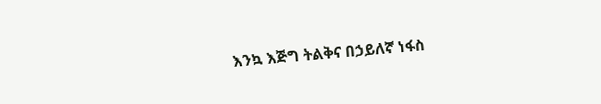እንኳ እጅግ ትልቅና በኃይለኛ ነፋስ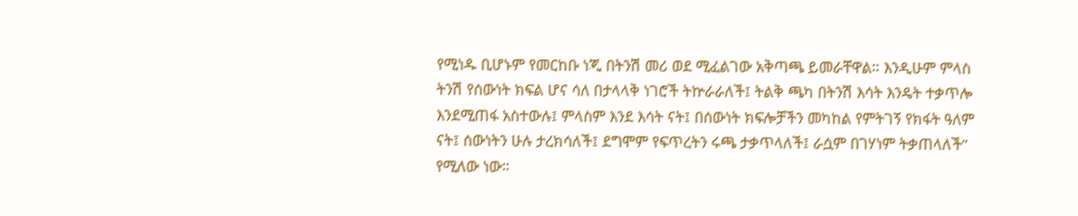የሚነዱ ቢሆኑም የመርከቡ ነጂ በትንሽ መሪ ወደ ሚፈልገው አቅጣጫ ይመራቸዋል። እንዲሁም ምላስ ትንሽ የሰውነት ክፍል ሆና ሳለ በታላላቅ ነገሮች ትኵራራለች፤ ትልቅ ጫካ በትንሽ እሳት እንዴት ተቃጥሎ እንደሚጠፋ አስተውሉ፤ ምላስም እንደ እሳት ናት፤ በሰውነት ክፍሎቻችን መካከል የምትገኝ የክፋት ዓለም ናት፤ ሰውነትን ሁሉ ታረክሳለች፤ ደግሞም የፍጥረትን ሩጫ ታቃጥላለች፤ ራሷም በገሃነም ትቃጠላለች” የሚለው ነው።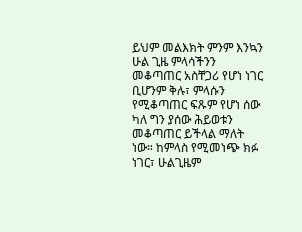ይህም መልእክት ምንም እንኳን ሁል ጊዜ ምላሳችንን መቆጣጠር አስቸጋሪ የሆነ ነገር ቢሆንም ቅሉ፣ ምላሱን የሚቆጣጠር ፍጹም የሆነ ሰው ካለ ግን ያሰው ሕይወቱን መቆጣጠር ይችላል ማለት ነው። ከምላስ የሚመነጭ ክፉ ነገር፣ ሁልጊዜም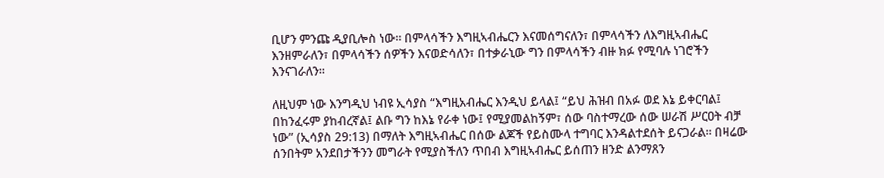ቢሆን ምንጩ ዲያቢሎስ ነው። በምላሳችን እግዚኣብሔርን እናመሰግናለን፣ በምላሳችን ለእግዚኣብሔር እንዘምራለን፣ በምላሳችን ሰዎችን እናወድሳለን፣ በተቃራኒው ግን በምላሳችን ብዙ ክፉ የሚባሉ ነገሮችን እንናገራለን።

ለዚህም ነው እንግዲህ ነብዩ ኢሳያስ “እግዚአብሔር እንዲህ ይላል፤ “ይህ ሕዝብ በአፉ ወደ እኔ ይቀርባል፤ በከንፈሩም ያከብረኛል፤ ልቡ ግን ከእኔ የራቀ ነው፤ የሚያመልከኝም፣ ሰው ባስተማረው ሰው ሠራሽ ሥርዐት ብቻ ነው” (ኢሳያስ 29:13) በማለት እግዚኣብሔር በሰው ልጆች የይስሙላ ተግባር እንዳልተደሰት ይናጋራል። በዛሬው ሰንበትም አንደበታችንን መግራት የሚያስችለን ጥበብ እግዚኣብሔር ይሰጠን ዘንድ ልንማጸን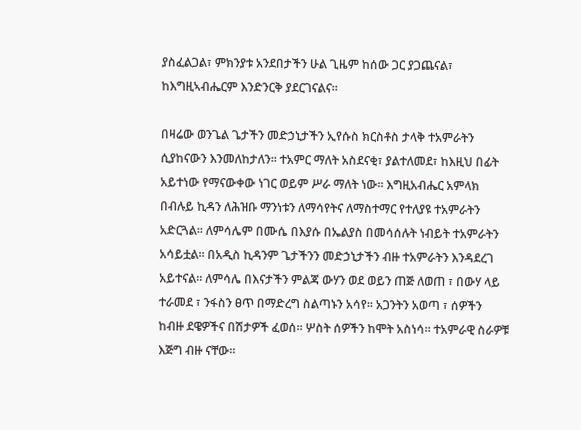ያስፈልጋል፣ ምክንያቱ አንደበታችን ሁል ጊዜም ከሰው ጋር ያጋጨናል፣ ከእግዚኣብሔርም እንድንርቅ ያደርገናልና።

በዛሬው ወንጌል ጌታችን መድኃኒታችን ኢየሱስ ክርስቶስ ታላቅ ተአምራትን ሲያከናውን እንመለከታለን፡፡ ተአምር ማለት አስደናቂ፣ ያልተለመደ፣ ከእዚህ በፊት አይተነው የማናውቀው ነገር ወይም ሥራ ማለት ነው፡፡ እግዚአብሔር አምላክ በብሉይ ኪዳን ለሕዝቡ ማንነቱን ለማሳየትና ለማስተማር የተለያዩ ተአምራትን አድርጓል፡፡ ለምሳሌም በሙሴ በእያሱ በኤልያስ በመሳሰሉት ነብይት ተአምራትን አሳይቷል፡፡ በአዲስ ኪዳንም ጌታችንን መድኃኒታችን ብዙ ተአምራትን እንዳደረገ አይተናል፡፡ ለምሳሌ በእናታችን ምልጃ ውሃን ወደ ወይን ጠጅ ለወጠ ፣ በውሃ ላይ ተራመደ ፣ ንፋስን ፀጥ በማድረግ ስልጣኑን አሳየ፡፡ አጋንትን አወጣ ፣ ሰዎችን ከብዙ ደዌዎችና በሽታዎች ፈወሰ፡፡ ሦስት ሰዎችን ከሞት አስነሳ፡፡ ተአምራዊ ስራዎቹ እጅግ ብዙ ናቸው፡፡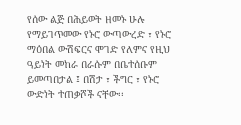የሰው ልጅ በሕይወት ዘመኑ ሁሉ የማይገጥመው የኑሮ ውጣውረድ ፣ የኑሮ ማዕበል ውሽፍርና ሞገድ የለምና የዚህ ዓይነት መከራ በራሱም በቤተሰቡም ይመጣበታል ፤ በሽታ ፣ ችግር ፣ የኑሮ ውድነት ተጠቃሾች ናቸው፡፡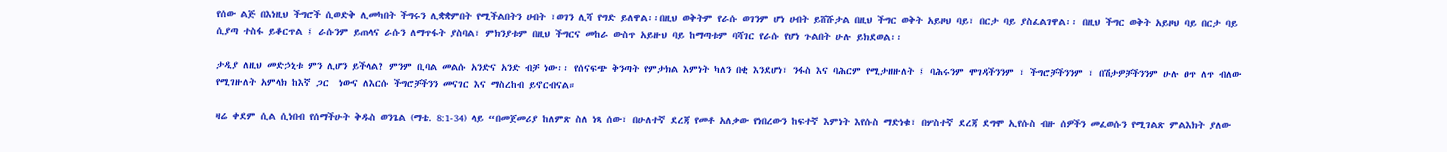የሰው ልጅ በእነዚህ ችግሮች ሲወድቅ ሊመካበት ችግሩን ሊቋቋምበት የሚችልበትን ሀብት ፣ወገን ሊሻ የግድ ይለዋል፡፡በዚህ ወቅትም የራሱ ወገንም ሆነ ሀብት ይሸሹታል በዚህ ችግር ወቅት አይዞህ ባይ፣ በርታ ባይ ያስፈልገዋል፡፡ በዚህ ችግር ወቅት አይዞህ ባይ በርታ ባይ ሲያጣ ተስፋ ይቆርጥል ፤ ራሱንም ይጠላና ራሱን ለማጥፋት ያስባል፣ ምክንያቱም በዚህ ችግርና መከራ ውስጥ አይዙህ ባይ ከማጣቱም ባሻገር የራሱ የሆነ ጉልበት ሁሉ ይክደወል፡፡

ታዲያ ለዚህ መድኃኒቱ ምን ሊሆን ይችላል? ምንም ቢባል መልሱ አንድና አንድ ብቻ ነው፡፡ የሰናፍጭ ቅንጣት የምታክል እምነት ካለን በቂ እንደሆነ፣ ንፋስ እና ባሕርም የሚታዘዙለት ፤ ባሕሩንም ሞገዳችንንም ፣ ችግሮቻችንንም ፣ በሽታዎቻችንንም ሁሉ ፀጥ ለጥ ብለው የሚገዙለት አምላክ ከእኛ ጋር  ነውና ለእርሱ ችግሮቻችንን መናገር እና ማስረከብ ይኖርብናል።

ዛሬ ቀደም ሲል ሲነበብ የሰማችሁት ቅዱስ ወንጌል (ማቴ. 8:1-34) ላይ “በመጀመሪያ ከለምጽ ስለ ነጻ ሰው፣ በሁለተኛ ደረጃ የመቶ አለቃው የነበረውን ከፍተኛ እምነት እየሱስ ማድነቁ፣ በሦስተኛ ደረጃ ደግሞ ኢየሱስ ብዙ ሰዎችን መፈወሱን የሚገልጽ ምልእክት ያለው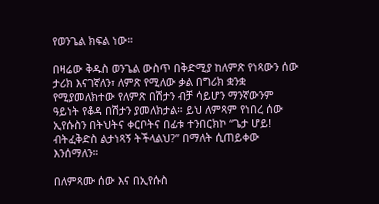የወንጌል ክፍል ነው።

በዛሬው ቅዱስ ወንጌል ውስጥ በቅድሚያ ከለምጽ የነጻውን ሰው ታሪክ እናገኛለን፣ ለምጽ የሚለው ቃል በግሪክ ቋንቋ የሚያመለክተው የለምጽ በሽታን ብቻ ሳይሆን ማንኛውንም ዓይነት የቆዳ በሽታን ያመለክታል። ይህ ለምጻም የነበረ ሰው ኢየሱስን በትህትና ቀርቦትና በፊቱ ተንበርክኮ “ጌታ ሆይ! ብትፈቅድስ ልታነጻኝ ትችላልህ?” በማለት ሲጠይቀው እንሰማለን።

በለምጻሙ ሰው እና በኢየሱስ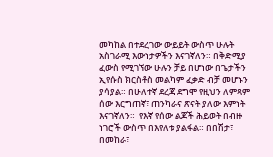መካከል በተደረገው ውይይት ውስጥ ሁሉት አስገራሚ እውነታዎችን እናገኛለን። በቅድሚያ ፈውስ የሚገኘው ሁሉን ቻይ በሆነው በጌታችን ኢየሱስ ክርስቶስ መልካም ፈቃድ ብቻ መሆኑን ያሳያል። በሁለተኛ ደረጃ ደግሞ የዚህን ለምጻም ሰው እርግጠኛ፣ ጠንካራና ጽናት ያለው እምነት እናገኛለን።  የእኛ የሰው ልጆች ሕይወት በብዙ ነገሮች ውስጥ በእየለቱ ያልፋል። በበሽታ፣ በመከራ፣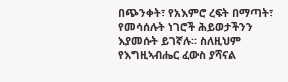በጭንቀት፣ የአእምሮ ረፍት በማጣት፣ የመሳሰሉት ነገሮች ሕይወታችንን እያመሱት ይገኛሉ። ስለዚህም የእግዚኣብሔር ፈውስ ያሻናል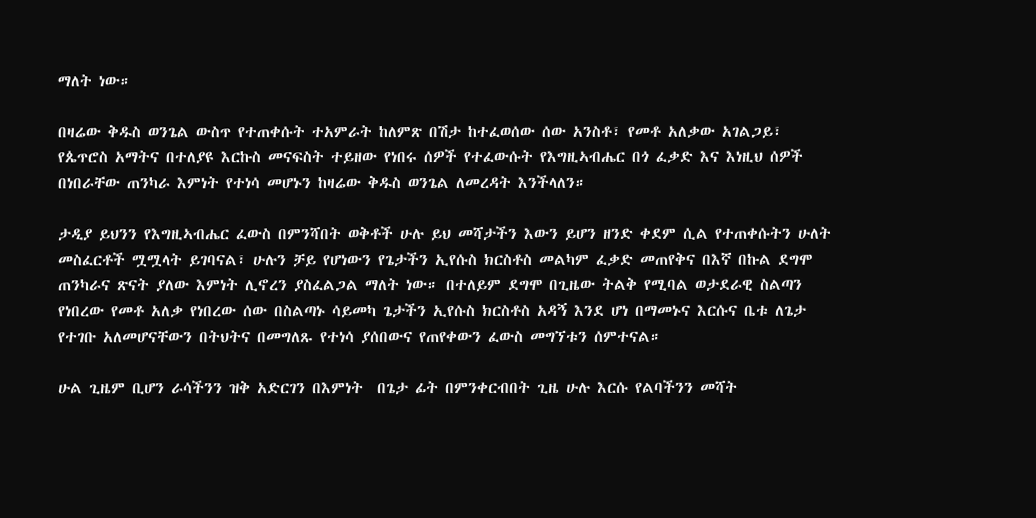ማለት ነው።

በዛሬው ቅዱስ ወንጌል ውስጥ የተጠቀሱት ተአምራት ከለምጽ በሽታ ከተፈወሰው ሰው አንስቶ፣ የመቶ አለቃው አገልጋይ፣ የጴጥሮስ አማትና በተለያዩ እርኩስ መናፍስት ተይዘው የነበሩ ሰዎች የተፈውሱት የእግዚኣብሔር በጎ ፈቃድ እና እነዚህ ሰዎች በነበራቸው ጠንካራ እምነት የተነሳ መሆኑን ከዛሬው ቅዱስ ወንጌል ለመረዳት እንችላለን።

ታዲያ ይህንን የእግዚኣብሔር ፈውስ በምንሻበት ወቅቶች ሁሉ ይህ መሻታችን እውን ይሆን ዘንድ ቀደም ሲል የተጠቀሱትን ሁለት መስፈርቶች ሟሟላት ይገባናል፣ ሁሉን ቻይ የሆነውን የጌታችን ኢየሱስ ክርስቶስ መልካም ፈቃድ መጠየቅና በእኛ በኩል ደግሞ ጠንካራና ጽናት ያለው እምነት ሊኖረን ያስፈልጋል ማለት ነው። በተለይም ደግሞ በጊዜው ትልቅ የሚባል ወታደራዊ ስልጣን የነበረው የመቶ አለቃ የነበረው ሰው በስልጣኑ ሳይመካ ጌታችን ኢየሱስ ክርስቶስ አዳኝ እንደ ሆነ በማመኑና እርሱና ቤቱ ለጌታ የተገቡ አለመሆናቸውን በትህትና በመግለጹ የተነሳ ያሰበውና የጠየቀውን ፈውስ መግኘቱን ሰምተናል።

ሁል ጊዜም ቢሆን ራሳችንን ዝቅ አድርገን በእምነት  በጌታ ፊት በምንቀርብበት ጊዜ ሁሉ እርሱ የልባችንን መሻት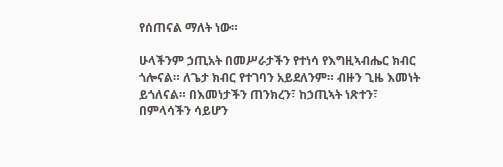የሰጠናል ማለት ነው።

ሁላችንም ኃጢአት በመሥራታችን የተነሳ የእግዚኣብሔር ክብር ጎሎናል። ለጌታ ክብር የተገባን አይደለንም። ብዙን ጊዜ እመነት ይጎለናል። በእመነታችን ጠንክረን፣ ከኃጢኣት ነጽተን፣ በምላሳችን ሳይሆን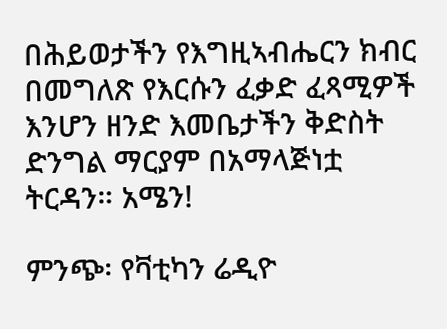በሕይወታችን የእግዚኣብሔርን ክብር በመግለጽ የእርሱን ፈቃድ ፈጻሚዎች እንሆን ዘንድ እመቤታችን ቅድስት ድንግል ማርያም በአማላጅነቷ ትርዳን። አሜን!

ምንጭ፡ የቫቲካን ሬዲዮ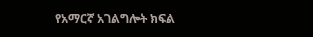የአማርኛ አገልግሎት ክፍል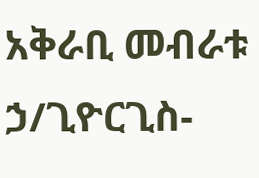አቅራቢ መብራቱ ኃ/ጊዮርጊስ-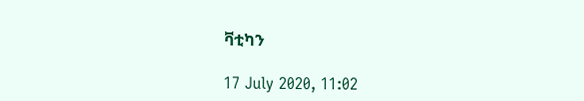ቫቲካን

17 July 2020, 11:02